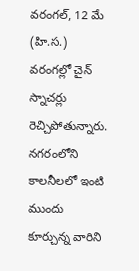వరంగల్, 12 మే (హి.స.)
వరంగల్లో చైన్ స్నాచర్లు
రెచ్చిపోతున్నారు. నగరంలోని కాలనీలలో ఇంటి ముందు కూర్చున్న వారిని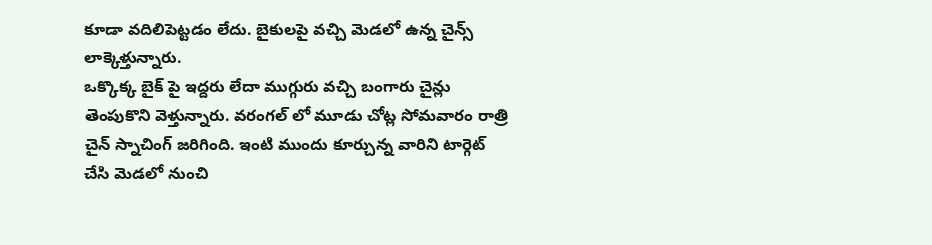కూడా వదిలిపెట్టడం లేదు. బైకులపై వచ్చి మెడలో ఉన్న చైన్స్ లాక్కెళ్తున్నారు.
ఒక్కొక్క బైక్ పై ఇద్దరు లేదా ముగ్గురు వచ్చి బంగారు చైన్లు తెంపుకొని వెళ్తున్నారు. వరంగల్ లో మూడు చోట్ల సోమవారం రాత్రి చైన్ స్నాచింగ్ జరిగింది. ఇంటి ముందు కూర్చున్న వారిని టార్గెట్ చేసి మెడలో నుంచి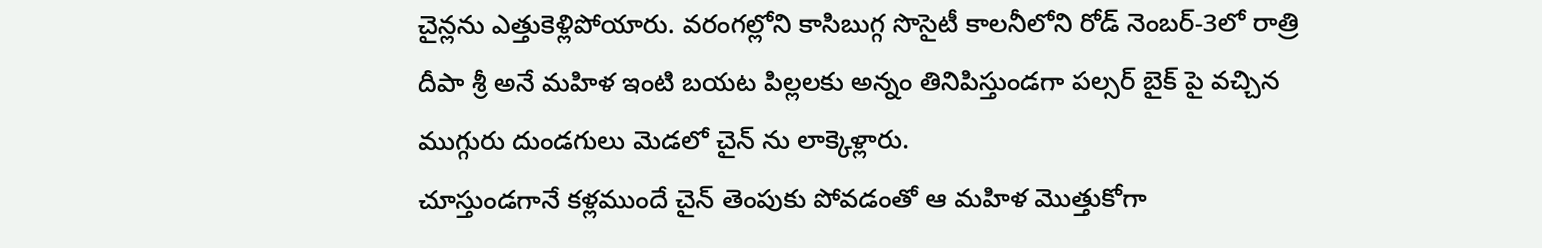చైన్లను ఎత్తుకెళ్లిపోయారు. వరంగల్లోని కాసిబుగ్గ సొసైటీ కాలనీలోని రోడ్ నెంబర్-3లో రాత్రి దీపా శ్రీ అనే మహిళ ఇంటి బయట పిల్లలకు అన్నం తినిపిస్తుండగా పల్సర్ బైక్ పై వచ్చిన ముగ్గురు దుండగులు మెడలో చైన్ ను లాక్కెళ్లారు.
చూస్తుండగానే కళ్లముందే చైన్ తెంపుకు పోవడంతో ఆ మహిళ మొత్తుకోగా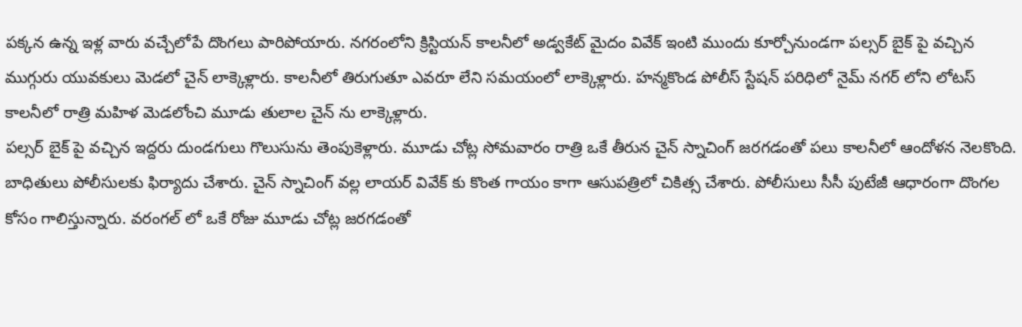పక్కన ఉన్న ఇళ్ల వారు వచ్చేలోపే దొంగలు పారిపోయారు. నగరంలోని క్రిస్టియన్ కాలనీలో అడ్వకేట్ మైదం వివేక్ ఇంటి ముందు కూర్చోనుండగా పల్సర్ బైక్ పై వచ్చిన ముగ్గురు యువకులు మెడలో చైన్ లాక్కెళ్లారు. కాలనీలో తిరుగుతూ ఎవరూ లేని సమయంలో లాక్కెళ్లారు. హన్మకొండ పోలీస్ స్టేషన్ పరిధిలో నైమ్ నగర్ లోని లోటస్ కాలనీలో రాత్రి మహిళ మెడలోంచి మూడు తులాల చైన్ ను లాక్కెళ్లారు.
పల్సర్ బైక్ పై వచ్చిన ఇద్దరు దుండగులు గొలుసును తెంపుకెళ్లారు. మూడు చోట్ల సోమవారం రాత్రి ఒకే తీరున చైన్ స్నాచింగ్ జరగడంతో పలు కాలనీలో ఆందోళన నెలకొంది. బాధితులు పోలీసులకు ఫిర్యాదు చేశారు. చైన్ స్నాచింగ్ వల్ల లాయర్ వివేక్ కు కొంత గాయం కాగా ఆసుపత్రిలో చికిత్స చేశారు. పోలీసులు సీసీ పుటేజీ ఆధారంగా దొంగల కోసం గాలిస్తున్నారు. వరంగల్ లో ఒకే రోజు మూడు చోట్ల జరగడంతో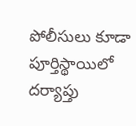పోలీసులు కూడా పూర్తిస్థాయిలో దర్యాప్తు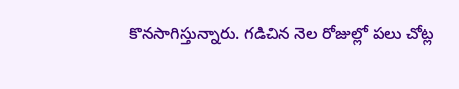కొనసాగిస్తున్నారు. గడిచిన నెల రోజుల్లో పలు చోట్ల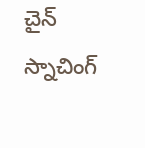చైన్ స్నాచింగ్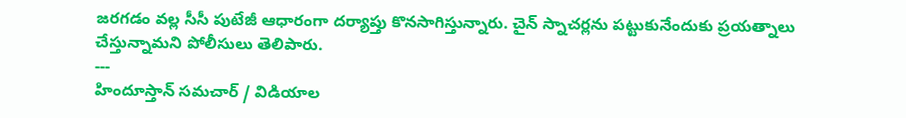జరగడం వల్ల సీసీ పుటేజీ ఆధారంగా దర్యాప్తు కొనసాగిస్తున్నారు. చైన్ స్నాచర్లను పట్టుకునేందుకు ప్రయత్నాలు చేస్తున్నామని పోలీసులు తెలిపారు.
---
హిందూస్తాన్ సమచార్ / విడియాల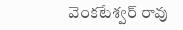వెంకటేశ్వర్ రావు